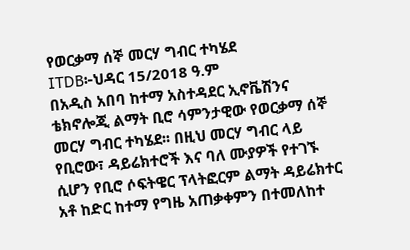የወርቃማ ሰኞ መርሃ ግብር ተካሄደ
ITDB፦ህዳር 15/2018 ዓ.ም
በአዲስ አበባ ከተማ አስተዳደር ኢኖቬሽንና ቴክኖሎጂ ልማት ቢሮ ሳምንታዊው የወርቃማ ሰኞ መርሃ ግብር ተካሄደ፡፡ በዚህ መርሃ ግብር ላይ የቢሮው፣ ዳይሬክተሮች እና ባለ ሙያዎች የተገኙ ሲሆን የቢሮ ሶፍትዌር ፕላትፎርም ልማት ዳይሬክተር አቶ ከድር ከተማ የግዜ አጠቃቀምን በተመለከተ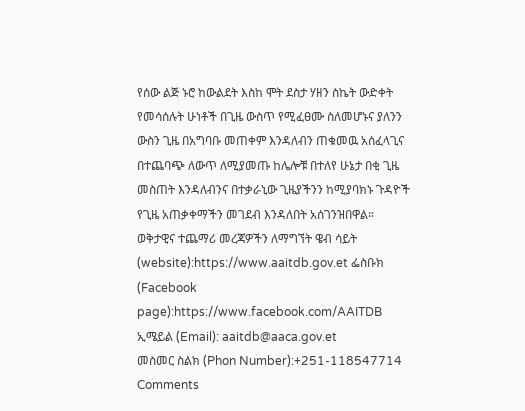የሰው ልጅ ኑሮ ከውልደት እስከ ሞት ደስታ ሃዘን ስኬት ውድቀት የመሳሰሉት ሁነቶች በጊዜ ውስጥ የሚፈፀሙ ስለመሆኑና ያለንን ውስን ጊዜ በአግባቡ መጠቀም እንዳለብን ጠቁመዉ አሰፈላጊና በተጨባጭ ለውጥ ለሚያመጡ ከሌሎቹ በተለየ ሁኔታ በቂ ጊዜ መስጠት እንዳለብንና በተቃራኒው ጊዜያችንን ከሚያባክኑ ጉዳዮች የጊዜ አጠቃቀማችን መገደብ እንዳለበት አሰገንዝበዋል።
ወቅታዊና ተጨማሪ መረጃዎችን ለማግኘት ዌብ ሳይት (website):https://www.aaitdb.gov.et ፌስቡክ (Facebook page):https://www.facebook.com/AAITDB
ኢሜይል (Email): aaitdb@aaca.gov.et
መስመር ስልክ (Phon Number):+251-118547714
Comments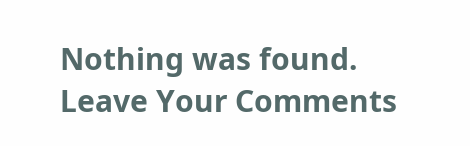Nothing was found.
Leave Your Comments